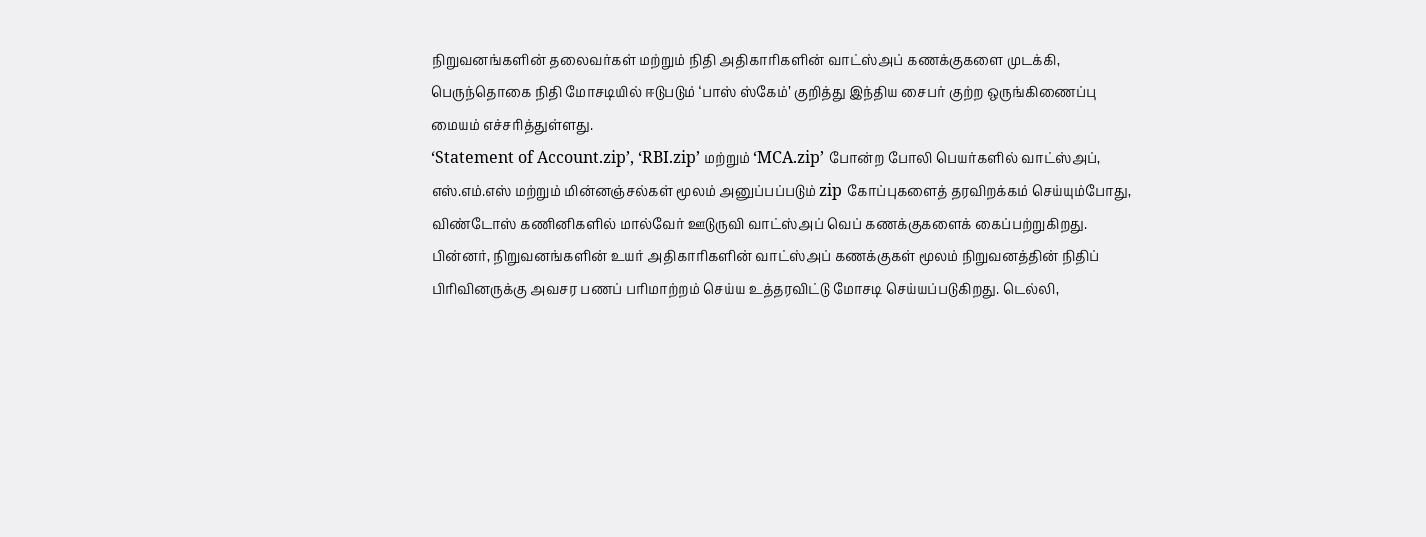நிறுவனங்களின் தலைவர்கள் மற்றும் நிதி அதிகாரிகளின் வாட்ஸ்அப் கணக்குகளை முடக்கி, பெருந்தொகை நிதி மோசடியில் ஈடுபடும் ‘பாஸ் ஸ்கேம்’ குறித்து இந்திய சைபர் குற்ற ஒருங்கிணைப்பு மையம் எச்சரித்துள்ளது.
‘Statement of Account.zip’, ‘RBI.zip’ மற்றும் ‘MCA.zip’ போன்ற போலி பெயர்களில் வாட்ஸ்அப், எஸ்.எம்.எஸ் மற்றும் மின்னஞ்சல்கள் மூலம் அனுப்பப்படும் zip கோப்புகளைத் தரவிறக்கம் செய்யும்போது, விண்டோஸ் கணினிகளில் மால்வேர் ஊடுருவி வாட்ஸ்அப் வெப் கணக்குகளைக் கைப்பற்றுகிறது.
பின்னர், நிறுவனங்களின் உயர் அதிகாரிகளின் வாட்ஸ்அப் கணக்குகள் மூலம் நிறுவனத்தின் நிதிப் பிரிவினருக்கு அவசர பணப் பரிமாற்றம் செய்ய உத்தரவிட்டு மோசடி செய்யப்படுகிறது. டெல்லி,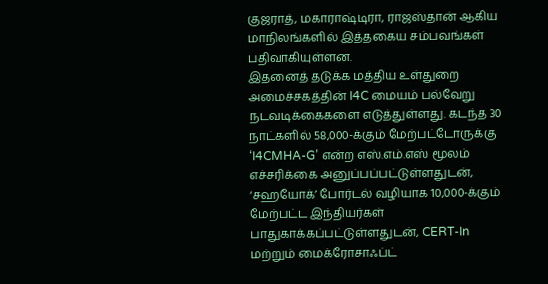குஜராத், மகாராஷ்டிரா, ராஜஸ்தான் ஆகிய மாநிலங்களில் இத்தகைய சம்பவங்கள் பதிவாகியுள்ளன.
இதனைத் தடுக்க மத்திய உள்துறை அமைச்சகத்தின் I4C மையம் பல்வேறு நடவடிக்கைகளை எடுத்துள்ளது. கடந்த 30 நாட்களில் 58,000-க்கும் மேற்பட்டோருக்கு ‘I4CMHA-G’ என்ற எஸ்.எம்.எஸ் மூலம் எச்சரிக்கை அனுப்பப்பட்டுள்ளதுடன், ‘சஹயோக்’ போர்டல் வழியாக 10,000-க்கும் மேற்பட்ட இந்தியர்கள் பாதுகாக்கப்பட்டுள்ளதுடன், CERT-In மற்றும் மைக்ரோசாஃப்ட்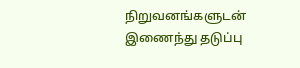நிறுவனங்களுடன் இணைந்து தடுப்பு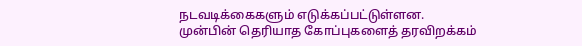நடவடிக்கைகளும் எடுக்கப்பட்டுள்ளன.
முன்பின் தெரியாத கோப்புகளைத் தரவிறக்கம்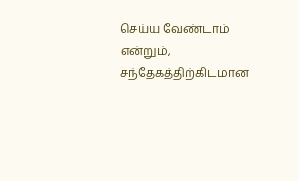செய்ய வேண்டாம் என்றும், சந்தேகத்திற்கிடமான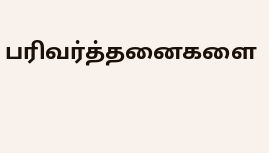பரிவர்த்தனைகளை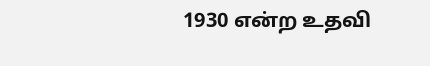1930 என்ற உதவி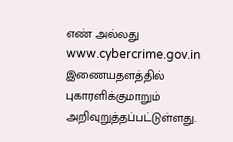எண் அல்லது www.cybercrime.gov.in இணையதளத்தில் புகாரளிக்குமாறும் அறிவுறுத்தப்பட்டுள்ளது.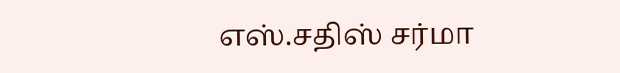எஸ்.சதிஸ் சர்மா